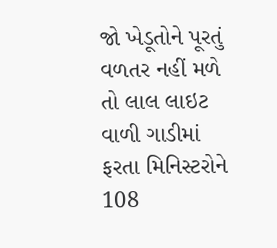જો ખેડૂતોને પૂરતું વળતર નહીં મળે તો લાલ લાઇટ વાળી ગાડીમાં ફરતા મિનિસ્ટરોને 108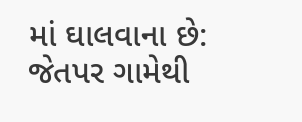માં ઘાલવાના છે: જેતપર ગામેથી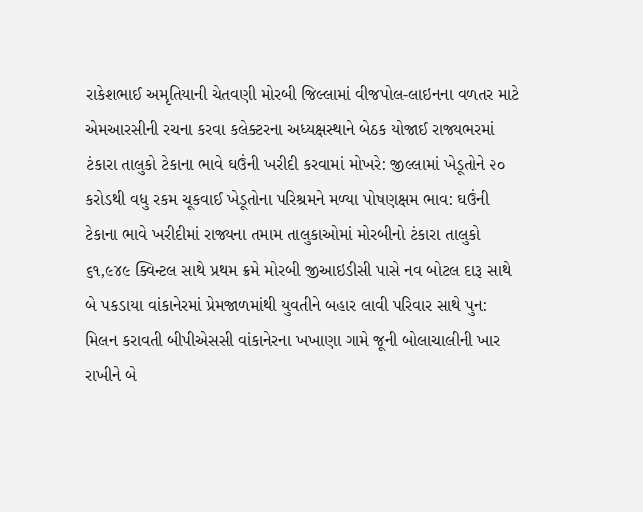રાકેશભાઈ અમૃતિયાની ચેતવણી મોરબી જિલ્લામાં વીજપોલ-લાઇનના વળતર માટે એમઆરસીની રચના કરવા કલેક્ટરના અધ્યક્ષસ્થાને બેઠક યોજાઈ રાજ્યભરમાં ટંકારા તાલુકો ટેકાના ભાવે ઘઉંની ખરીદી કરવામાં મોખરે: જીલ્લામાં ખેડૂતોને ૨૦ કરોડથી વધુ રકમ ચૂકવાઈ ખેડૂતોના પરિશ્રમને મળ્યા પોષણક્ષમ ભાવ: ઘઉંની ટેકાના ભાવે ખરીદીમાં રાજ્યના તમામ તાલુકાઓમાં મોરબીનો ટંકારા તાલુકો ૬૧,૯૪૯ ક્વિન્ટલ સાથે પ્રથમ ક્રમે મોરબી જીઆઇડીસી પાસે નવ બોટલ દારૂ સાથે બે પકડાયા વાંકાનેરમાં પ્રેમજાળમાંથી યુવતીને બહાર લાવી પરિવાર સાથે પુન: મિલન કરાવતી બીપીએસસી વાંકાનેરના ખખાણા ગામે જૂની બોલાચાલીની ખાર રાખીને બે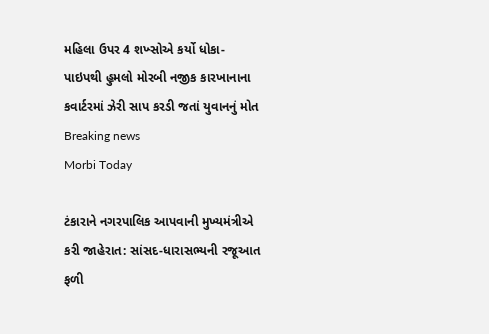મહિલા ઉપર 4 શખ્સોએ કર્યો ધોકા-પાઇપથી હુમલો મોરબી નજીક કારખાનાના કવાર્ટરમાં ઝેરી સાપ કરડી જતાં યુવાનનું મોત
Breaking news
Morbi Today

ટંકારાને નગરપાલિક આપવાની મુખ્યમંત્રીએ કરી જાહેરાત: સાંસદ-ધારાસભ્યની રજૂઆત ફળી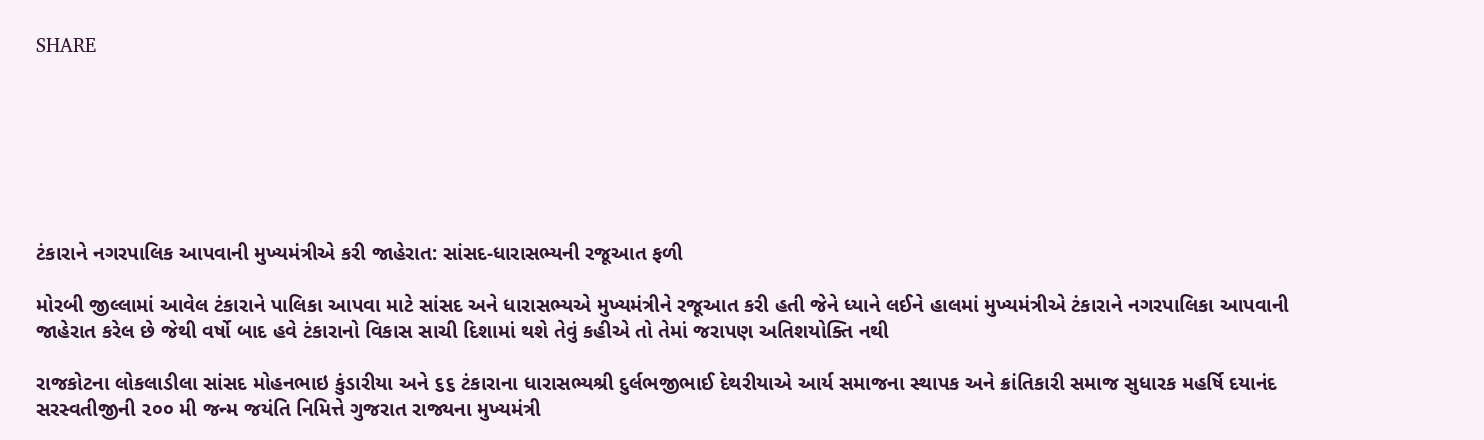SHARE







ટંકારાને નગરપાલિક આપવાની મુખ્યમંત્રીએ કરી જાહેરાત: સાંસદ-ધારાસભ્યની રજૂઆત ફળી

મોરબી જીલ્લામાં આવેલ ટંકારાને પાલિકા આપવા માટે સાંસદ અને ધારાસભ્યએ મુખ્યમંત્રીને રજૂઆત કરી હતી જેને ધ્યાને લઈને હાલમાં મુખ્યમંત્રીએ ટંકારાને નગરપાલિકા આપવાની જાહેરાત કરેલ છે જેથી વર્ષો બાદ હવે ટંકારાનો વિકાસ સાચી દિશામાં થશે તેવું કહીએ તો તેમાં જરાપણ અતિશયોક્તિ નથી

રાજકોટના લોકલાડીલા સાંસદ મોહનભાઇ કુંડારીયા અને ૬૬ ટંકારાના ધારાસભ્યશ્રી દુર્લભજીભાઈ દેથરીયાએ આર્ય સમાજના સ્થાપક અને ક્રાંતિકારી સમાજ સુધારક મહર્ષિ દયાનંદ સરસ્વતીજીની ૨૦૦ મી જન્મ જયંતિ નિમિત્તે ગુજરાત રાજ્યના મુખ્યમંત્રી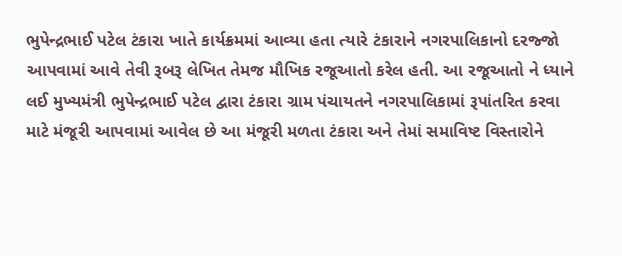ભુપેન્દ્રભાઈ પટેલ ટંકારા ખાતે કાર્યક્રમમાં આવ્યા હતા ત્યારે ટંકારાને નગરપાલિકાનો દરજ્જો આપવામાં આવે તેવી રૂબરૂ લેખિત તેમજ મૌખિક રજૂઆતો કરેલ હતી. આ રજૂઆતો ને ધ્યાને લઈ મુખ્યમંત્રી ભુપેન્દ્રભાઈ પટેલ દ્વારા ટંકારા ગ્રામ પંચાયતને નગરપાલિકામાં રૂપાંતરિત કરવા માટે મંજૂરી આપવામાં આવેલ છે આ મંજૂરી મળતા ટંકારા અને તેમાં સમાવિષ્ટ વિસ્તારોને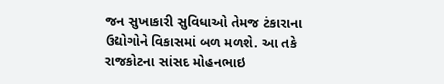જન સુખાકારી સુવિધાઓ તેમજ ટંકારાના ઉદ્યોગોને વિકાસમાં બળ મળશે. આ તકે રાજકોટના સાંસદ મોહનભાઇ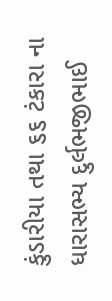કુંડારીયા તથા ૬૬ ટંકારા ના ધારાસભ્ય દુર્લભજીભાઈ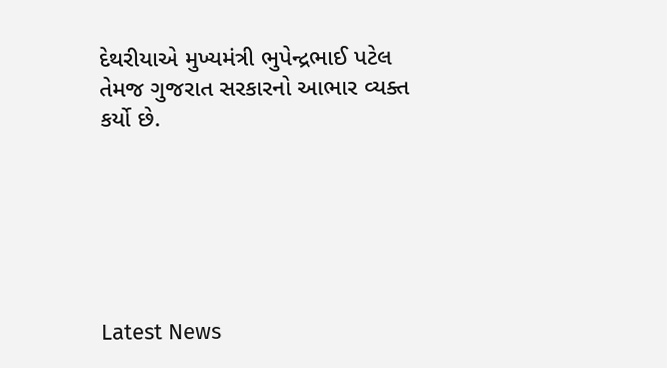દેથરીયાએ મુખ્યમંત્રી ભુપેન્દ્રભાઈ પટેલ તેમજ ગુજરાત સરકારનો આભાર વ્યક્ત કર્યો છે.






Latest News